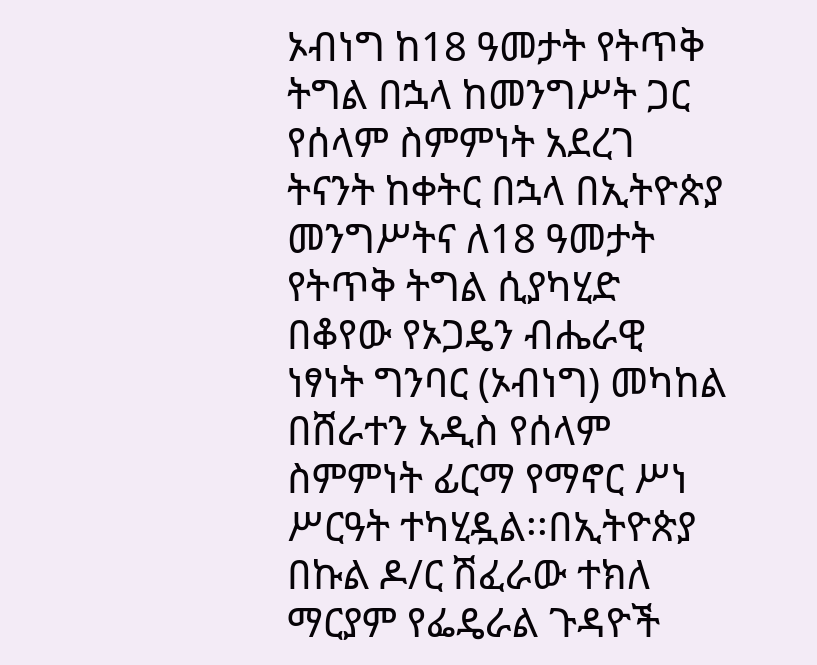ኦብነግ ከ18 ዓመታት የትጥቅ ትግል በኋላ ከመንግሥት ጋር የሰላም ስምምነት አደረገ
ትናንት ከቀትር በኋላ በኢትዮጵያ መንግሥትና ለ18 ዓመታት የትጥቅ ትግል ሲያካሂድ በቆየው የኦጋዴን ብሔራዊ ነፃነት ግንባር (ኦብነግ) መካከል በሸራተን አዲስ የሰላም ስምምነት ፊርማ የማኖር ሥነ ሥርዓት ተካሂዷል፡፡በኢትዮጵያ በኩል ዶ/ር ሽፈራው ተክለ ማርያም የፌዴራል ጉዳዮች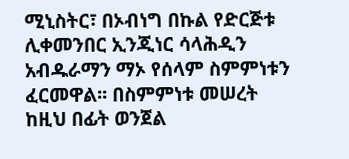ሚኒስትር፣ በኦብነግ በኩል የድርጅቱ ሊቀመንበር ኢንጂነር ሳላሕዲን አብዱራማን ማኦ የሰላም ስምምነቱን ፈርመዋል፡፡ በስምምነቱ መሠረት ከዚህ በፊት ወንጀል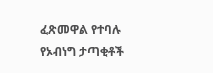ፈጽመዋል የተባሉ የኦብነግ ታጣቂቶች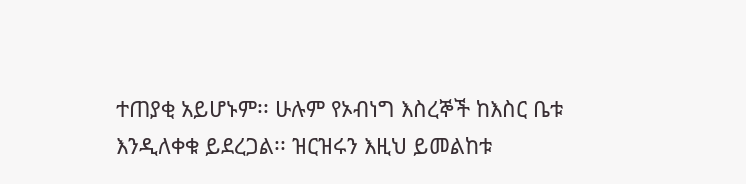ተጠያቂ አይሆኑም፡፡ ሁሉም የኦብነግ እስረኞች ከእስር ቤቱ እንዲለቀቁ ይደረጋል፡፡ ዝርዝሩን እዚህ ይመልከቱ